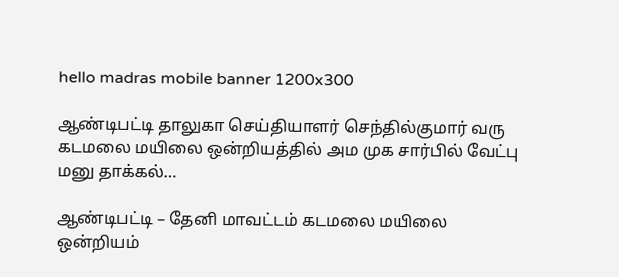hello madras mobile banner 1200x300

ஆண்டிபட்டி தாலுகா செய்தியாளர் செந்தில்குமார் வரு கடமலை மயிலை ஒன்றியத்தில் அம முக சார்பில் வேட்பு மனு தாக்கல்…

ஆண்டிபட்டி – தேனி மாவட்டம் கடமலை மயிலை ஒன்றியம்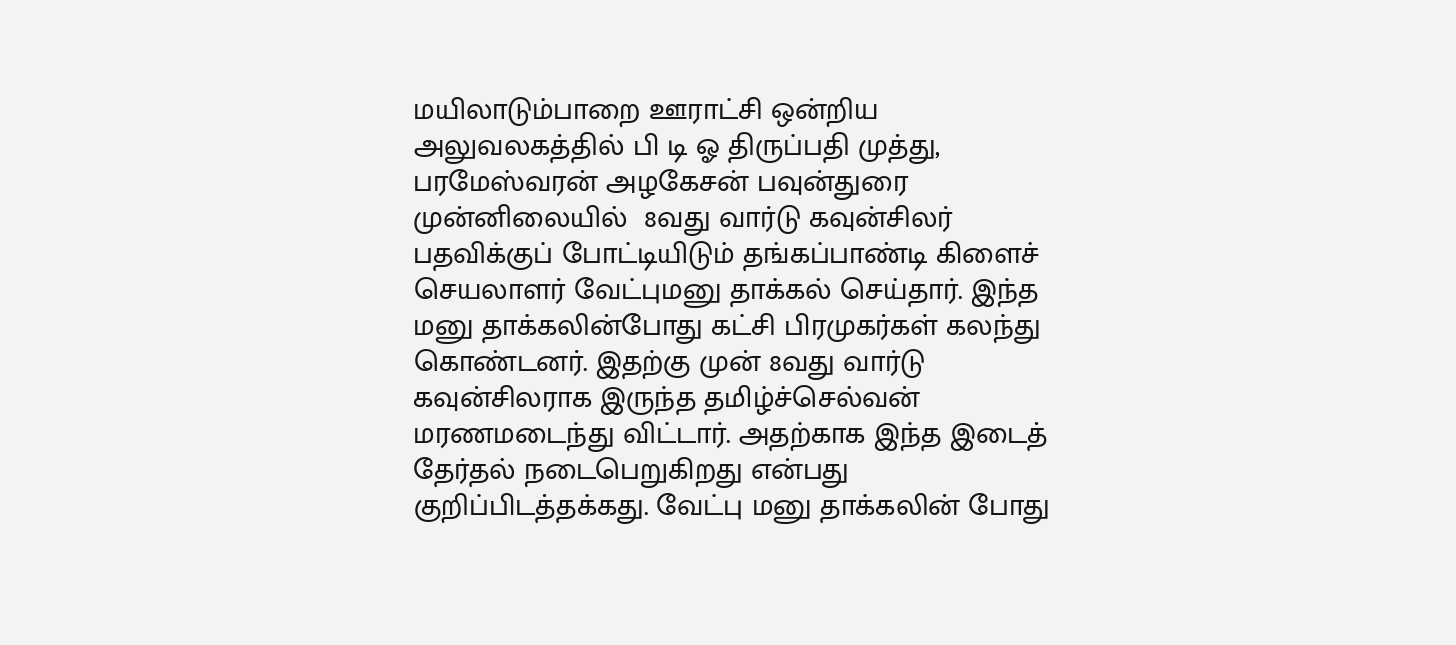மயிலாடும்பாறை ஊராட்சி ஒன்றிய அலுவலகத்தில் பி டி ஓ திருப்பதி முத்து, பரமேஸ்வரன் அழகேசன் பவுன்துரை முன்னிலையில்  8வது வார்டு கவுன்சிலர் பதவிக்குப் போட்டியிடும் தங்கப்பாண்டி கிளைச் செயலாளர் வேட்புமனு தாக்கல் செய்தார். இந்த மனு தாக்கலின்போது கட்சி பிரமுகர்கள் கலந்து கொண்டனர். இதற்கு முன் 8வது வார்டு கவுன்சிலராக இருந்த தமிழ்ச்செல்வன் மரணமடைந்து விட்டார். அதற்காக இந்த இடைத் தேர்தல் நடைபெறுகிறது என்பது குறிப்பிடத்தக்கது. வேட்பு மனு தாக்கலின் போது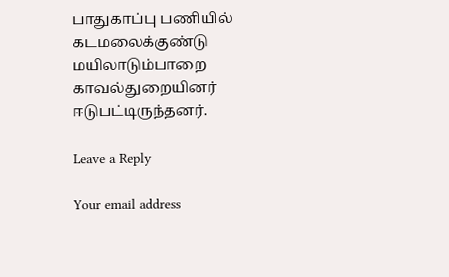பாதுகாப்பு பணியில் கடமலைக்குண்டு மயிலாடும்பாறை காவல்துறையினர் ஈடுபட்டிருந்தனர்.

Leave a Reply

Your email address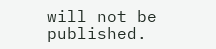will not be published.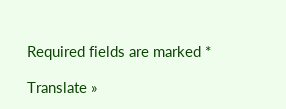Required fields are marked *

Translate »